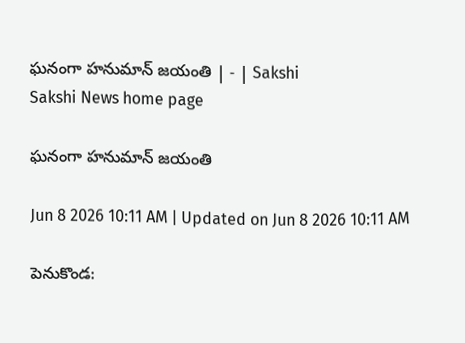ఘనంగా హనుమాన్‌ జయంతి | - | Sakshi
Sakshi News home page

ఘనంగా హనుమాన్‌ జయంతి

Jun 8 2026 10:11 AM | Updated on Jun 8 2026 10:11 AM

పెనుకొండ: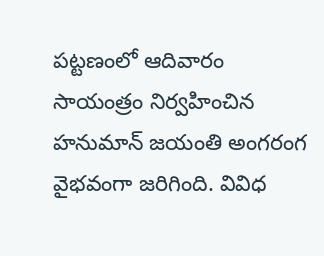పట్టణంలో ఆదివారం సాయంత్రం నిర్వహించిన హనుమాన్‌ జయంతి అంగరంగ వైభవంగా జరిగింది. వివిధ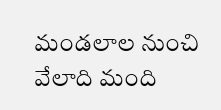మండలాల నుంచి వేలాది మంది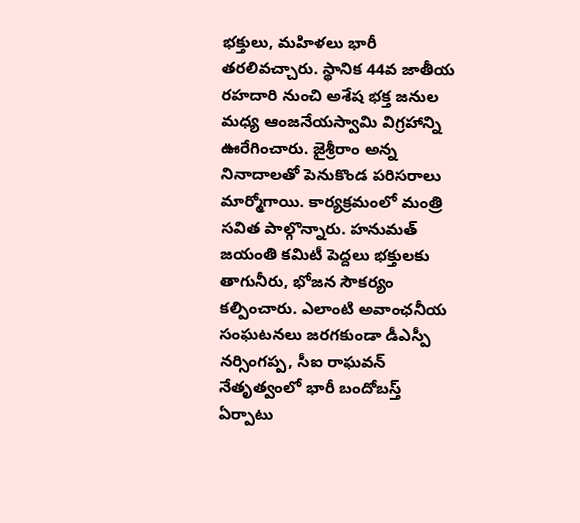భక్తులు, మహిళలు భారీ తరలివచ్చారు. స్థానిక 44వ జాతీయ రహదారి నుంచి అశేష భక్త జనుల మధ్య ఆంజనేయస్వామి విగ్రహాన్ని ఊరేగించారు. జైశ్రీరాం అన్న నినాదాలతో పెనుకొండ పరిసరాలు మార్మోగాయి. కార్యక్రమంలో మంత్రి సవిత పాల్గొన్నారు. హనుమత్‌ జయంతి కమిటీ పెద్దలు భక్తులకు తాగునీరు, భోజన సౌకర్యం కల్పించారు. ఎలాంటి అవాంఛనీయ సంఘటనలు జరగకుండా డీఎస్పీ నర్సింగప్ప, సీఐ రాఘవన్‌ నేతృత్వంలో భారీ బందోబస్త్‌ ఏర్పాటు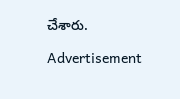చేశారు.

Advertisement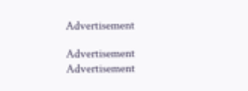Advertisement

Advertisement
Advertisement